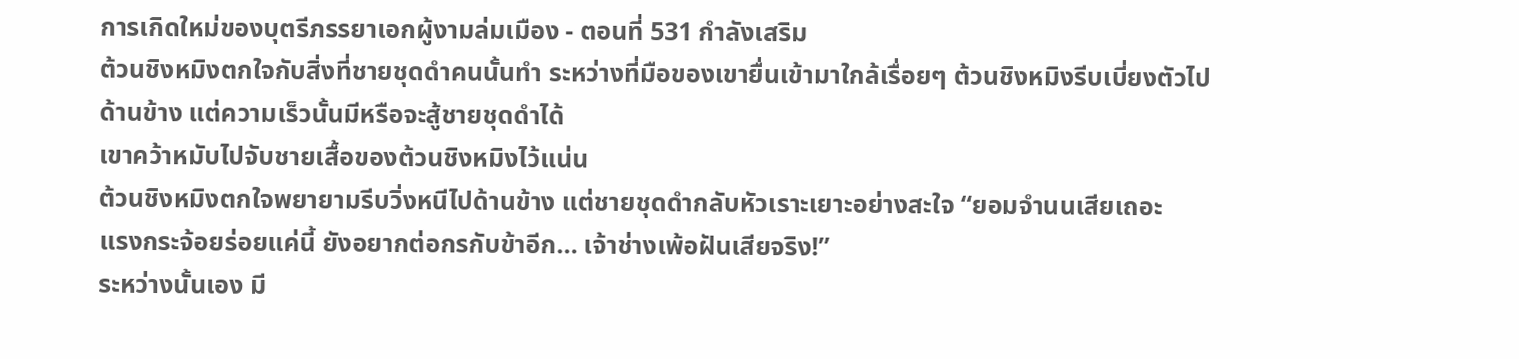การเกิดใหม่ของบุตรีภรรยาเอกผู้งามล่มเมือง - ตอนที่ 531 กำลังเสริม
ต้วนชิงหมิงตกใจกับสิ่งที่ชายชุดดำคนนั้นทำ ระหว่างที่มือของเขายื่นเข้ามาใกล้เรื่อยๆ ต้วนชิงหมิงรีบเบี่ยงตัวไป
ด้านข้าง แต่ความเร็วนั้นมีหรือจะสู้ชายชุดดำได้
เขาคว้าหมับไปจับชายเสื้อของต้วนชิงหมิงไว้แน่น
ต้วนชิงหมิงตกใจพยายามรีบวิ่งหนีไปด้านข้าง แต่ชายชุดดำกลับหัวเราะเยาะอย่างสะใจ “ยอมจำนนเสียเถอะ
แรงกระจ้อยร่อยแค่นี้ ยังอยากต่อกรกับข้าอีก… เจ้าช่างเพ้อฝันเสียจริง!”
ระหว่างนั้นเอง มี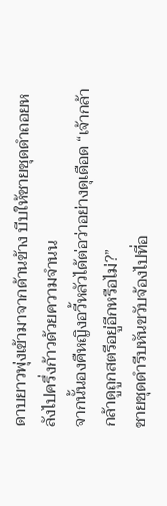ดาบยาวพุ่งเข้ามาจากด้านข้าง บีบให้ชายชุดดำถอยหลังไปครึ่งก้าวด้วยความจำนน
จากนั้นองคืหญิงอวี้หลัวได้ต่อว่าอย่างดุเดือด “เจ้ากล้ากล้าดูถูกสตรีอยู่อีกหรือไม่?”
ชายชุดดำรีบหันขวับจ้องไปที่อ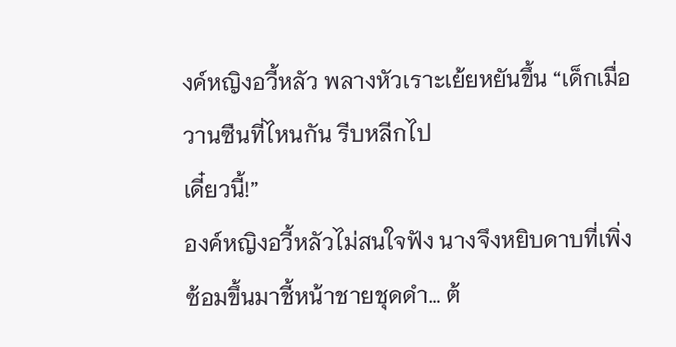งค์หญิงอวี้หลัว พลางหัวเราะเย้ยหยันขึ้น “เด็กเมื่อวานซืนที่ไหนกัน รีบหลีกไป
เดี๋ยวนี้!”
องค์หญิงอวี้หลัวไม่สนใจฟัง นางจึงหยิบดาบที่เพิ่งซ้อมขึ้นมาชี้หน้าชายชุดดำ… ต้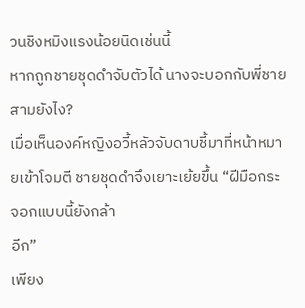วนชิงหมิงแรงน้อยนิดเช่นนี้
หากถูกชายชุดดำจับตัวได้ นางจะบอกกับพี่ชายสามยังไง?
เมื่อเห็นองค์หญิงอวี้หลัวจับดาบชี้มาที่หน้าหมายเข้าโจมตี ชายชุดดำจึงเยาะเย้ยขึ้น “ฝีมือกระจอกแบบนี้ยังกล้า
อีก”
เพียง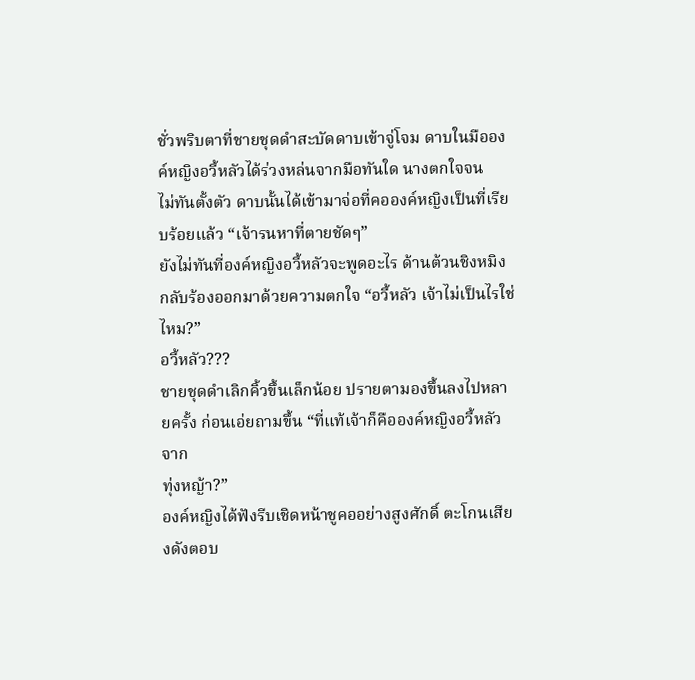ชั่วพริบตาที่ชายชุดดำสะบัดดาบเข้าจู่โจม ดาบในมือองค์หญิงอวี้หลัวได้ร่วงหล่นจากมือทันใด นางตกใจจน
ไม่ทันตั้งตัว ดาบนั้นได้เข้ามาจ่อที่คอองค์หญิงเป็นที่เรียบร้อยแล้ว “เจ้ารนหาที่ตายชัดๆ”
ยังไม่ทันที่องค์หญิงอวี้หลัวจะพูดอะไร ด้านต้วนชิงหมิงกลับร้องออกมาด้วยความตกใจ “อวี้หลัว เจ้าไม่เป็นไรใช่
ไหม?”
อวี้หลัว???
ชายชุดดำเลิกคิ้วขึ้นเล็กน้อย ปรายตามองขึ้นลงไปหลายครั้ง ก่อนเอ่ยถามขึ้น “ที่แท้เจ้าก็คือองค์หญิงอวี้หลัวจาก
ทุ่งหญ้า?”
องค์หญิงได้ฟังรีบเชิดหน้าชูคออย่างสูงศักดิ์ ตะโกนเสียงดังตอบ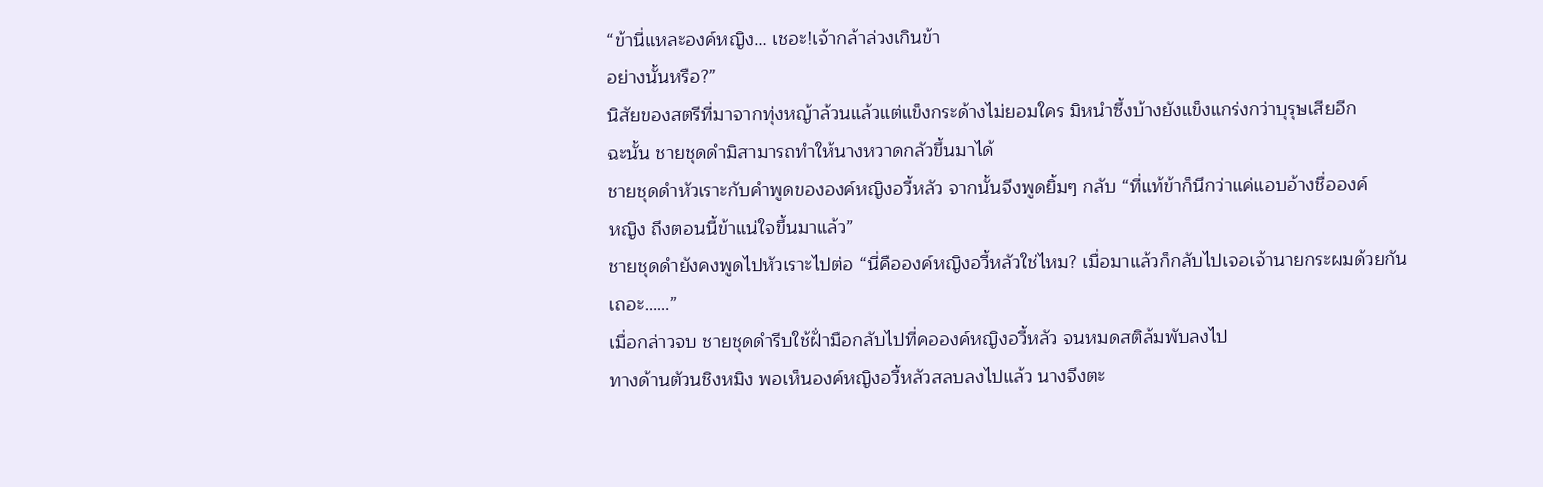“ข้านี่แหละองค์หญิง… เชอะ!เจ้ากล้าล่วงเกินข้า
อย่างนั้นหรือ?”
นิสัยของสตรีที่มาจากทุ่งหญ้าล้วนแล้วแต่แข็งกระด้างไม่ยอมใคร มิหนำซึ้งบ้างยังแข็งแกร่งกว่าบุรุษเสียอีก
ฉะนั้น ชายชุดดำมิสามารถทำให้นางหวาดกลัวขึ้นมาได้
ชายชุดดำหัวเราะกับคำพูดขององค์หญิงอวี้หลัว จากนั้นจึงพูดยิ้มๆ กลับ “ที่แท้ข้าก็นึกว่าแค่แอบอ้างชื่อองค์
หญิง ถึงตอนนี้ข้าแน่ใจขึ้นมาแล้ว”
ชายชุดดำยังคงพูดไปหัวเราะไปต่อ “นี่คือองค์หญิงอวี้หลัวใช่ไหม? เมื่อมาแล้วก็กลับไปเจอเจ้านายกระผมด้วยกัน
เถอะ……”
เมื่อกล่าวจบ ชายชุดดำรีบใช้ฝั่ามือกลับไปที่คอองค์หญิงอวี้หลัว จนหมดสติล้มพับลงไป
ทางด้านตัวนชิงหมิง พอเห็นองค์หญิงอวี้หลัวสลบลงไปแล้ว นางจึงตะ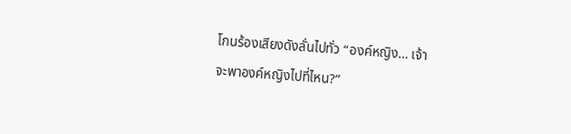โกนร้องเสียงดังลั่นไปทั่ว “องค์หญิง… เจ้า
จะพาองค์หญิงไปที่ไหน?”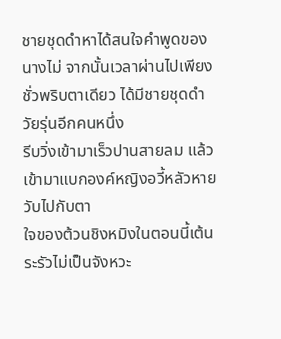ชายชุดดำหาได้สนใจคำพูดของนางไม่ จากนั้นเวลาผ่านไปเพียงชั่วพริบตาเดียว ได้มีชายชุดดำวัยรุ่นอีกคนหนึ่ง
รีบวิ่งเข้ามาเร็วปานสายลม แล้วเข้ามาแบกองค์หญิงอวี้หลัวหายวับไปกับตา
ใจของต้วนชิงหมิงในตอนนี้เต้นระรัวไม่เป็นจังหวะ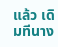แล้ว เดิมทีนาง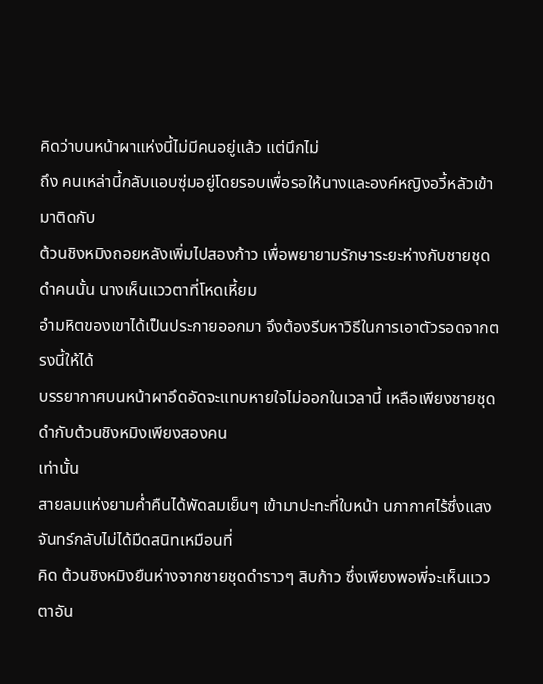คิดว่าบนหน้าผาแห่งนี้ไม่มีคนอยู่แล้ว แต่นึกไม่
ถึง คนเหล่านี้กลับแอบซุ่มอยู่โดยรอบเพื่อรอให้นางและองค์หญิงอวี้หลัวเข้ามาติดกับ
ต้วนชิงหมิงถอยหลังเพิ่มไปสองก้าว เพื่อพยายามรักษาระยะห่างกับชายชุดดำคนนั้น นางเห็นแววตาที่โหดเหี้ยม
อำมหิตของเขาได้เป็นประกายออกมา จึงต้องรีบหาวิธีในการเอาตัวรอดจากตรงนี้ให้ได้
บรรยากาศบนหน้าผาอึดอัดจะแทบหายใจไม่ออกในเวลานี้ เหลือเพียงชายชุดดำกับต้วนชิงหมิงเพียงสองคน
เท่านั้น
สายลมแห่งยามคํ่าคืนได้พัดลมเย็นๆ เข้ามาปะทะที่ใบหน้า นภากาศไร้ซึ่งแสงจันทร์กลับไม่ได้มืดสนิทเหมือนที่
คิด ต้วนชิงหมิงยืนห่างจากชายชุดดำราวๆ สิบก้าว ซึ่งเพียงพอพี่จะเห็นแววตาอัน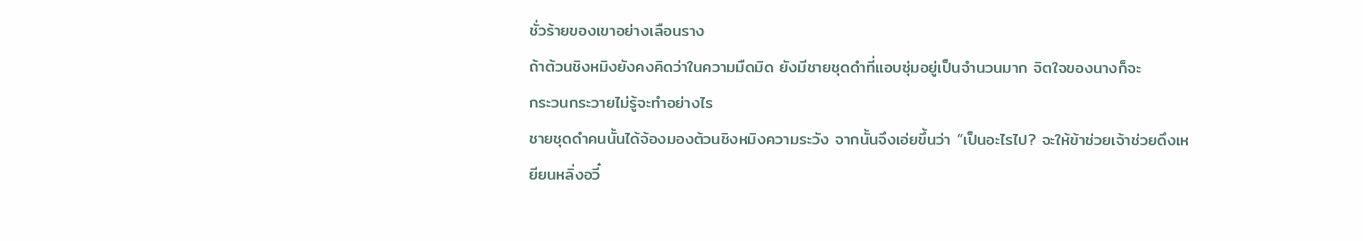ชั่วร้ายของเขาอย่างเลือนราง
ถ้าต้วนชิงหมิงยังคงคิดว่าในความมืดมิด ยังมีชายชุดดำที่แอบซุ่มอยู่เป็นจำนวนมาก จิตใจของนางก็จะ
กระวนกระวายไม่รู้จะทำอย่างไร
ชายชุดดำคนนั้นได้จ้องมองต้วนชิงหมิงความระวัง จากนั้นจึงเอ่ยขึ้นว่า “เป็นอะไรไป? จะให้ข้าช่วยเจ้าช่วยดึงเห
ยียนหลิ่งอวี๋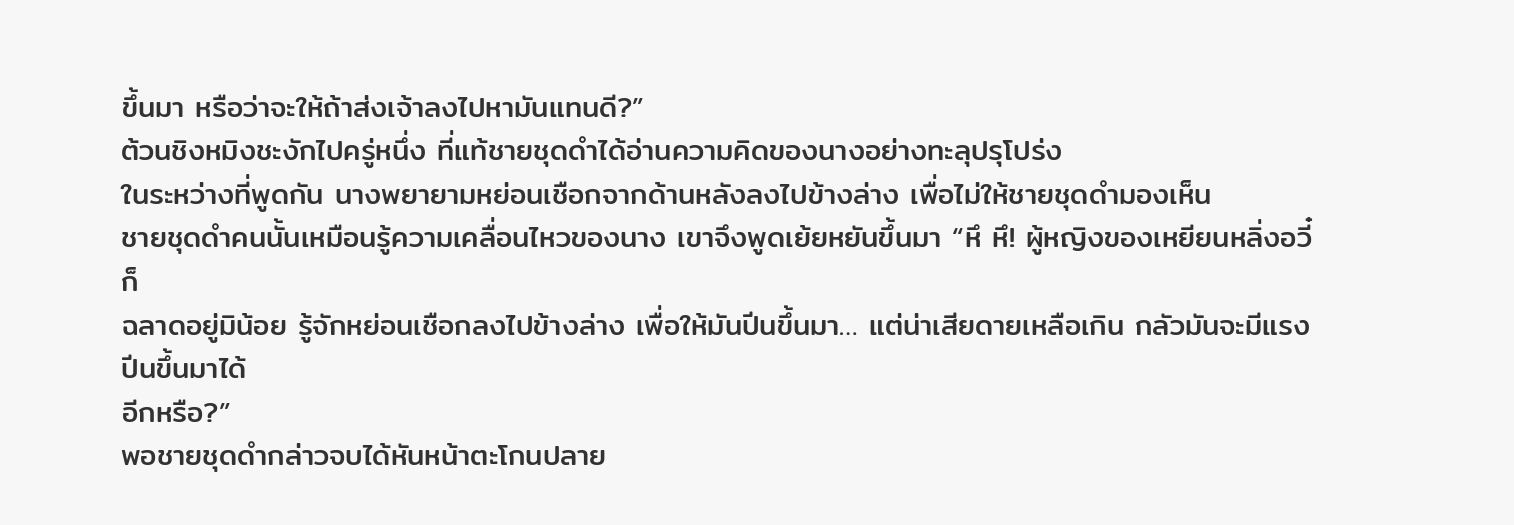ขึ้นมา หรือว่าจะให้ถ้าส่งเจ้าลงไปหามันแทนดี?”
ต้วนชิงหมิงชะงักไปครู่หนึ่ง ที่แท้ชายชุดดำได้อ่านความคิดของนางอย่างทะลุปรุโปร่ง
ในระหว่างที่พูดกัน นางพยายามหย่อนเชือกจากด้านหลังลงไปข้างล่าง เพื่อไม่ให้ชายชุดดำมองเห็น
ชายชุดดำคนนั้นเหมือนรู้ความเคลื่อนไหวของนาง เขาจึงพูดเย้ยหยันขึ้นมา “หึ หึ! ผู้หญิงของเหยียนหลิ่งอวี๋ก็
ฉลาดอยู่มิน้อย รู้จักหย่อนเชือกลงไปข้างล่าง เพื่อให้มันปีนขึ้นมา… แต่น่าเสียดายเหลือเกิน กลัวมันจะมีแรงปีนขึ้นมาได้
อีกหรือ?”
พอชายชุดดำกล่าวจบได้หันหน้าตะโกนปลาย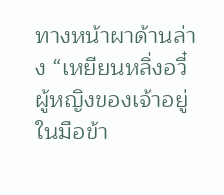ทางหน้าผาด้านล่าง “เหยียนหลิ่งอวี๋ ผู้หญิงของเจ้าอยู่ในมือข้า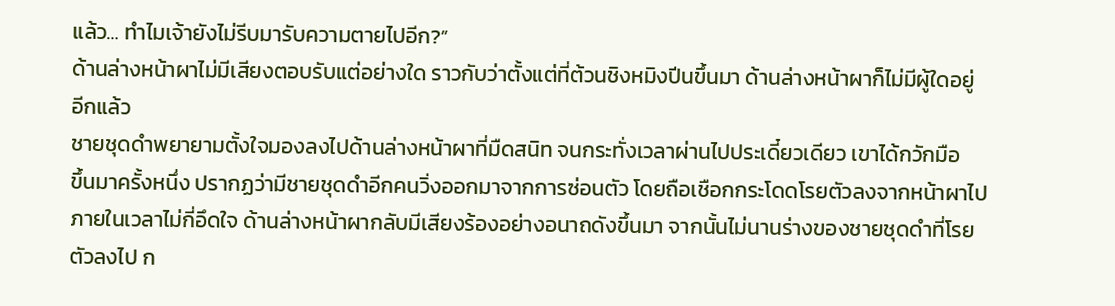แล้ว… ทำไมเจ้ายังไม่รีบมารับความตายไปอีก?”
ด้านล่างหน้าผาไม่มีเสียงตอบรับแต่อย่างใด ราวกับว่าตั้งแต่ที่ต้วนชิงหมิงปีนขึ้นมา ด้านล่างหน้าผาก็ไม่มีผู้ใดอยู่
อีกแล้ว
ชายชุดดำพยายามตั้งใจมองลงไปด้านล่างหน้าผาที่มืดสนิท จนกระทั่งเวลาผ่านไปประเดี๋ยวเดียว เขาได้กวักมือ
ขึ้นมาครั้งหนึ่ง ปรากฏว่ามีชายชุดดำอีกคนวิ่งออกมาจากการซ่อนตัว โดยถือเชือกกระโดดโรยตัวลงจากหน้าผาไป
ภายในเวลาไม่กี่อึดใจ ด้านล่างหน้าผากลับมีเสียงร้องอย่างอนาถดังขึ้นมา จากนั้นไม่นานร่างของชายชุดดำที่โรย
ตัวลงไป ก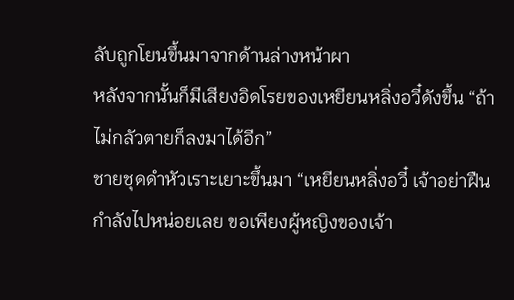ลับถูกโยนขึ้นมาจากด้านล่างหน้าผา
หลังจากนั้นก็มีเสียงอิดโรยของเหยียนหลิ่งอวี๋ดังขึ้น “ถ้าไม่กลัวตายก็ลงมาได้อีก”
ชายชุดดำหัวเราะเยาะขึ้นมา “เหยียนหลิ่งอวี๋ เจ้าอย่าฝืนกำลังไปหน่อยเลย ขอเพียงผู้หญิงของเจ้า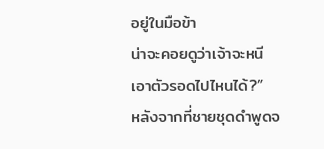อยู่ในมือข้า
น่าจะคอยดูว่าเจ้าจะหนีเอาตัวรอดไปไหนได้?”
หลังจากที่ชายชุดดำพูดจ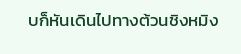บก็หันเดินไปทางต้วนชิงหมิง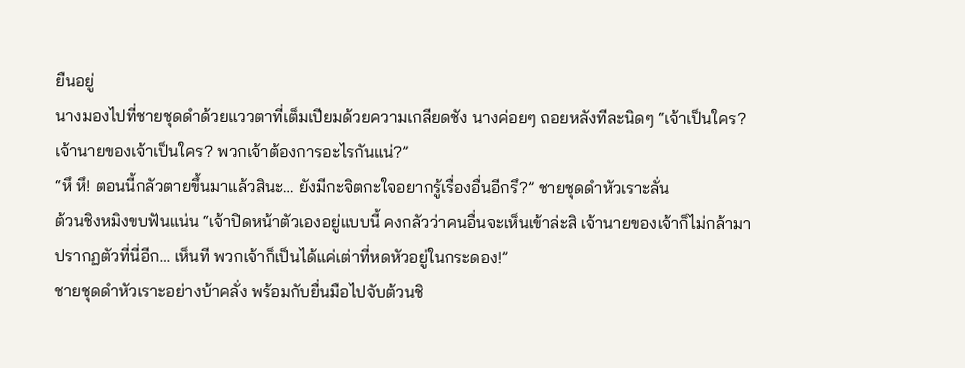ยืนอยู่
นางมองไปที่ชายชุดดำด้วยแววตาที่เต็มเปียมด้วยความเกลียดชัง นางค่อยๆ ถอยหลังทีละนิดๆ “เจ้าเป็นใคร?
เจ้านายของเจ้าเป็นใคร? พวกเจ้าต้องการอะไรกันแน่?”
“หึ หึ! ตอนนี้กลัวตายขึ้นมาแล้วสินะ… ยังมีกะจิตกะใจอยากรู้เรื่องอื่นอีกรึ?” ชายชุดดำหัวเราะลั่น
ต้วนชิงหมิงขบฟันแน่น “เจ้าปิดหน้าตัวเองอยู่แบบนี้ คงกลัวว่าคนอื่นจะเห็นเข้าล่ะสิ เจ้านายของเจ้าก็ไม่กล้ามา
ปรากฏตัวที่นี่อีก… เห็นที พวกเจ้าก็เป็นได้แค่เต่าที่หดหัวอยู่ในกระดอง!”
ชายชุดดำหัวเราะอย่างบ้าคลั่ง พร้อมกับยื่นมือไปจับต้วนชิ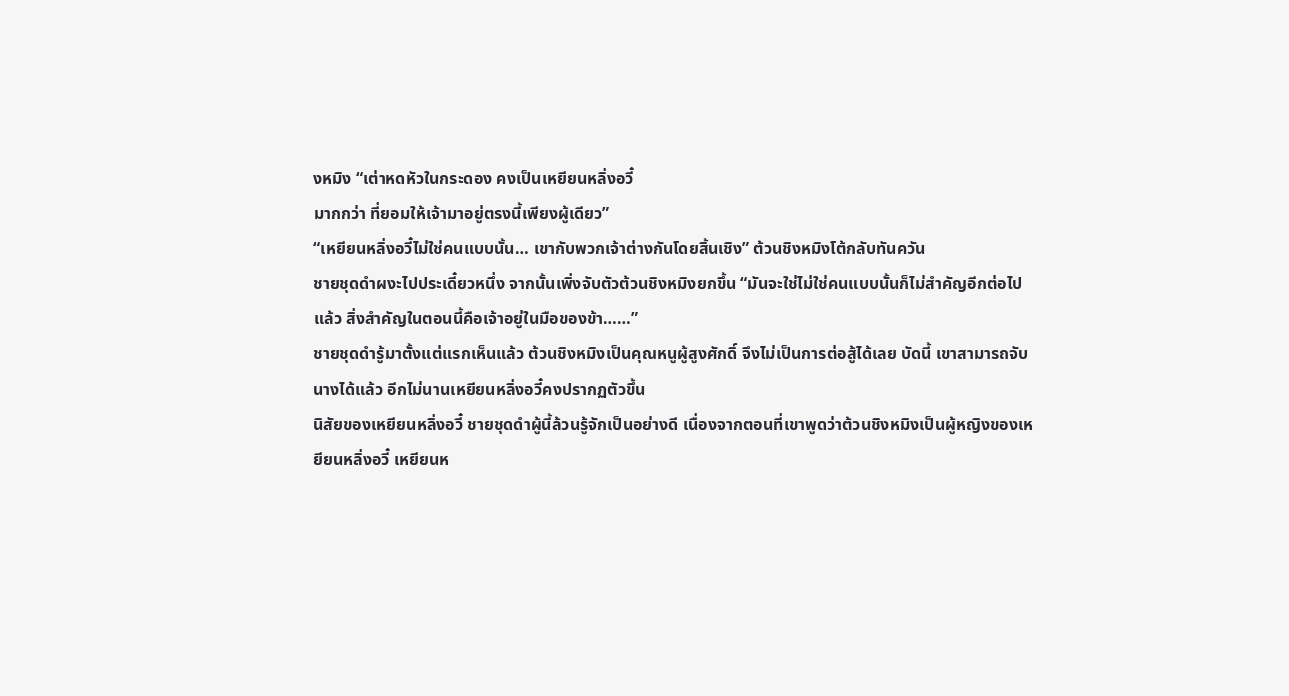งหมิง “เต่าหดหัวในกระดอง คงเป็นเหยียนหลิ่งอวี๋
มากกว่า ที่ยอมให้เจ้ามาอยู่ตรงนี้เพียงผู้เดียว”
“เหยียนหลิ่งอวี๋ไม่ใช่คนแบบนั้น… เขากับพวกเจ้าต่างกันโดยสิ้นเชิง” ต้วนชิงหมิงโต้กลับทันควัน
ชายชุดดำผงะไปประเดี๋ยวหนึ่ง จากนั้นเพิ่งจับตัวต้วนชิงหมิงยกขึ้น “มันจะใช่ไม่ใช่คนแบบนั้นก็ไม่สำคัญอีกต่อไป
แล้ว สิ่งสำคัญในตอนนี้คือเจ้าอยู่ในมือของข้า……”
ชายชุดดำรู้มาตั้งแต่แรกเห็นแล้ว ต้วนชิงหมิงเป็นคุณหนูผู้สูงศักดิ์ จึงไม่เป็นการต่อสู้ได้เลย บัดนี้ เขาสามารถจับ
นางได้แล้ว อีกไม่นานเหยียนหลิ่งอวี๋คงปรากฏตัวขึ้น
นิสัยของเหยียนหลิ่งอวี๋ ชายชุดดำผู้นี้ล้วนรู้จักเป็นอย่างดี เนื่องจากตอนที่เขาพูดว่าต้วนชิงหมิงเป็นผู้หญิงของเห
ยียนหลิ่งอวี๋ เหยียนห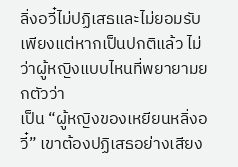ลิ่งอวี๋ไม่ปฏิเสธและไม่ยอมรับ เพียงแต่หากเป็นปกติแล้ว ไม่ว่าผู้หญิงแบบไหนที่พยายามยกตัวว่า
เป็น “ผู้หญิงของเหยียนหลิ่งอวี๋” เขาต้องปฏิเสธอย่างเสียง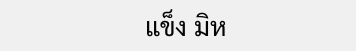แข็ง มิห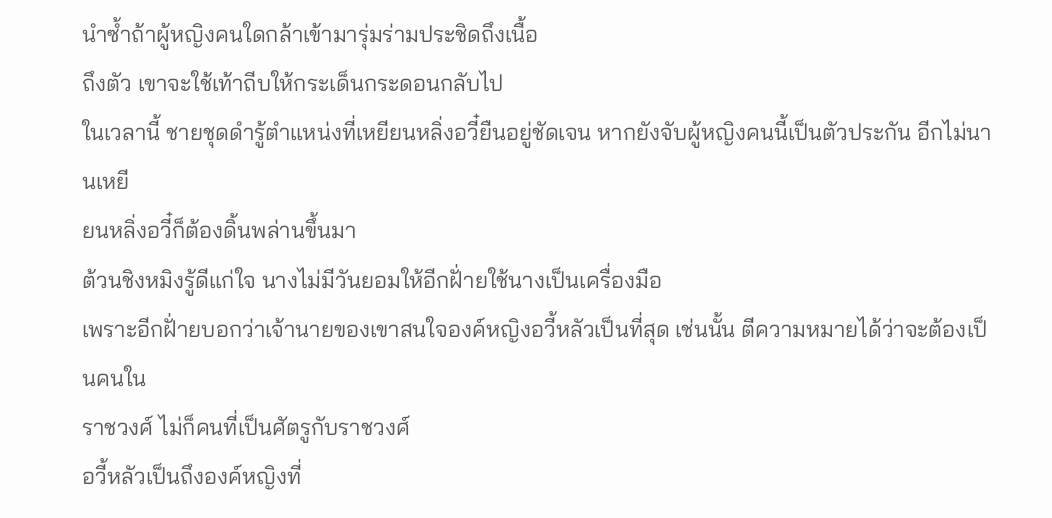นำซํ้าถ้าผู้หญิงคนใดกล้าเข้ามารุ่มร่ามประชิดถึงเนื้อ
ถึงตัว เขาจะใช้เท้าถีบให้กระเด็นกระดอนกลับไป
ในเวลานี้ ชายชุดดำรู้ตำแหน่งที่เหยียนหลิ่งอวี๋ยืนอยู่ชัดเจน หากยังจับผู้หญิงคนนี้เป็นตัวประกัน อีกไม่นานเหยี
ยนหลิ่งอวี๋ก็ต้องดิ้นพล่านขึ้นมา
ต้วนชิงหมิงรู้ดีแก่ใจ นางไม่มีวันยอมให้อีกฝั่ายใช้นางเป็นเครื่องมือ
เพราะอีกฝั่ายบอกว่าเจ้านายของเขาสนใจองค์หญิงอวี้หลัวเป็นที่สุด เช่นนั้น ตีความหมายได้ว่าจะต้องเป็นคนใน
ราชวงศ์ ไม่ก็คนที่เป็นศัตรูกับราชวงศ์
อวี้หลัวเป็นถึงองค์หญิงที่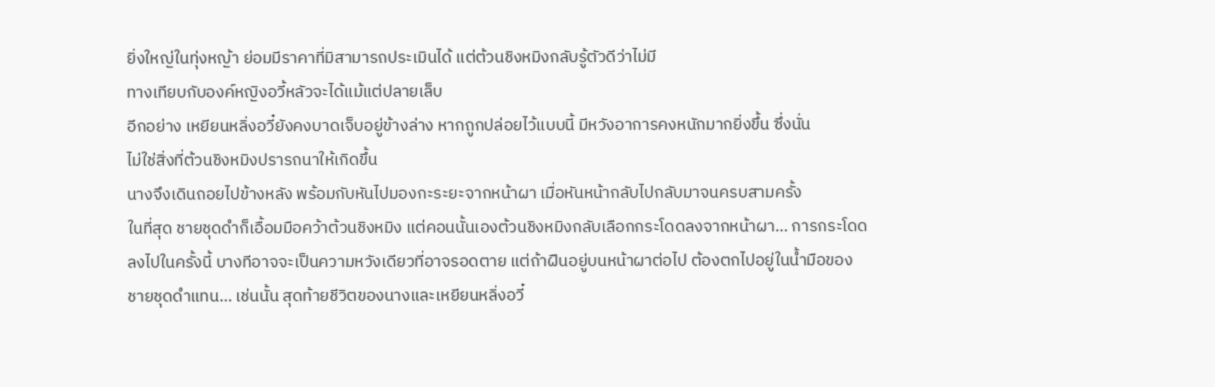ยิ่งใหญ่ในทุ่งหญ้า ย่อมมีราคาที่มิสามารถประเมินได้ แต่ต้วนชิงหมิงกลับรู้ตัวดีว่าไม่มี
ทางเทียบกับองค์หญิงอวี้หลัวจะได้แม้แต่ปลายเล็บ
อีกอย่าง เหยียนหลิ่งอวี๋ยังคงบาดเจ็บอยู่ข้างล่าง หากถูกปล่อยไว้แบบนี้ มีหวังอาการคงหนักมากยิ่งขึ้น ซึ่งนั่น
ไม่ใช่สิ่งที่ต้วนชิงหมิงปรารถนาให้เกิดขึ้น
นางจึงเดินถอยไปข้างหลัง พร้อมกับหันไปมองกะระยะจากหน้าผา เมื่อหันหน้ากลับไปกลับมาจนครบสามครั้ง
ในที่สุด ชายชุดดำก็เอื้อมมือคว้าต้วนชิงหมิง แต่คอนนั้นเองต้วนชิงหมิงกลับเลือกกระโดดลงจากหน้าผา… การกระโดด
ลงไปในครั้งนี้ บางทีอาจจะเป็นความหวังเดียวที่อาจรอดตาย แต่ถ้าฝืนอยู่บนหน้าผาต่อไป ต้องตกไปอยู่ในนํ้ามือของ
ชายชุดดำแทน… เช่นนั้น สุดท้ายชีวิตของนางและเหยียนหลิ่งอวี๋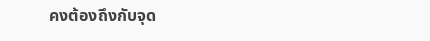คงต้องถึงกับจุด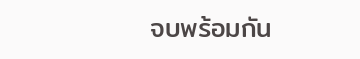จบพร้อมกัน